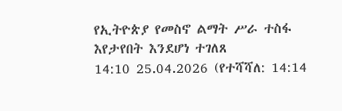የኢትዮጵያ የመስኖ ልማት ሥራ ተስፋ እየታየበት እንደሆነ ተገለጸ
14:10 25.04.2026 (የተሻሻለ: 14:14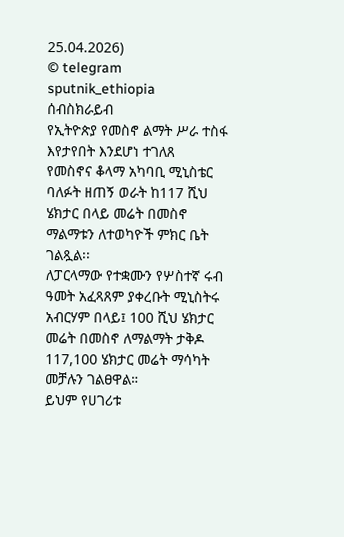25.04.2026)
© telegram sputnik_ethiopia
ሰብስክራይብ
የኢትዮጵያ የመስኖ ልማት ሥራ ተስፋ እየታየበት እንደሆነ ተገለጸ
የመስኖና ቆላማ አካባቢ ሚኒስቴር ባለፉት ዘጠኝ ወራት ከ117 ሺህ ሄክታር በላይ መሬት በመስኖ ማልማቱን ለተወካዮች ምክር ቤት ገልጿል፡፡
ለፓርላማው የተቋሙን የሦስተኛ ሩብ ዓመት አፈጻጸም ያቀረቡት ሚኒስትሩ አብርሃም በላይ፤ 100 ሺህ ሄክታር መሬት በመስኖ ለማልማት ታቅዶ 117,100 ሄክታር መሬት ማሳካት መቻሉን ገልፀዋል።
ይህም የሀገሪቱ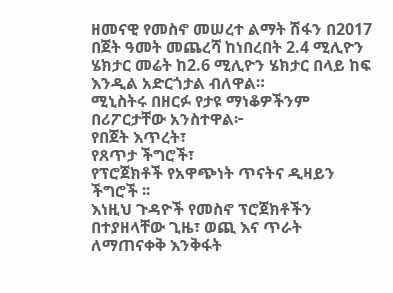ዘመናዊ የመስኖ መሠረተ ልማት ሽፋን በ2017 በጀት ዓመት መጨረሻ ከነበረበት 2.4 ሚሊዮን ሄክታር መሬት ከ2.6 ሚሊዮን ሄክታር በላይ ከፍ እንዲል አድርጎታል ብለዋል።
ሚኒስትሩ በዘርፉ የታዩ ማነቆዎችንም በሪፖርታቸው አንስተዋል፦
የበጀት እጥረት፣
የጸጥታ ችግሮች፣
የፕሮጀክቶች የአዋጭነት ጥናትና ዲዛይን ችግሮች ፡፡
እነዚህ ጉዳዮች የመስኖ ፕሮጀክቶችን በተያዘላቸው ጊዜ፣ ወጪ እና ጥራት ለማጠናቀቅ እንቅፋት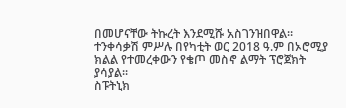በመሆናቸው ትኩረት እንደሚሹ አስገንዝበዋል።
ተንቀሳቃሽ ምሥሉ በየካቲት ወር 2018 ዓ.ም በኦሮሚያ ክልል የተመረቀውን የቄጦ መስኖ ልማት ፕሮጀክት ያሳያል፡፡
ስፑትኒክ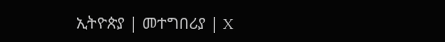ኢትዮጵያ | መተግበሪያ | X